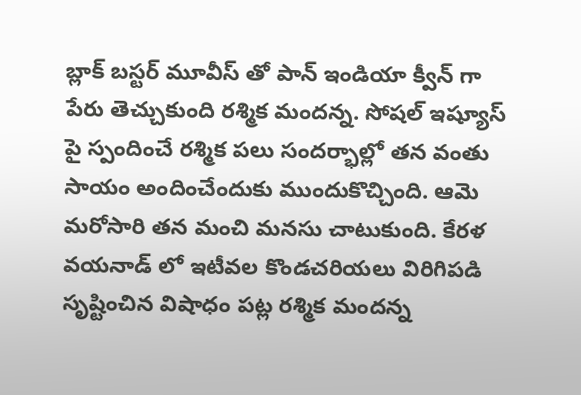బ్లాక్ బస్టర్ మూవీస్ తో పాన్ ఇండియా క్వీన్ గా పేరు తెచ్చుకుంది రశ్మిక మందన్న. సోషల్ ఇష్యూస్ పై స్పందించే రశ్మిక పలు సందర్భాల్లో తన వంతు సాయం అందించేందుకు ముందుకొచ్చింది. ఆమె మరోసారి తన మంచి మనసు చాటుకుంది. కేరళ వయనాడ్ లో ఇటీవల కొండచరియలు విరిగిపడి సృష్టించిన విషాధం పట్ల రశ్మిక మందన్న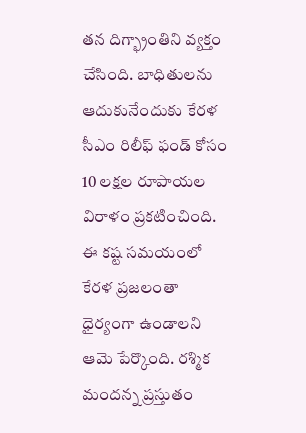తన దిగ్భ్రాంతిని వ్యక్తం చేసింది. బాధితులను ఆదుకునేందుకు కేరళ సీఎం రిలీఫ్ ఫండ్ కోసం 10 లక్షల రూపాయల విరాళం ప్రకటించింది.
ఈ కష్ట సమయంలో కేరళ ప్రజలంతా ధైర్యంగా ఉండాలని ఆమె పేర్కొంది. రశ్మిక మందన్న ప్రస్తుతం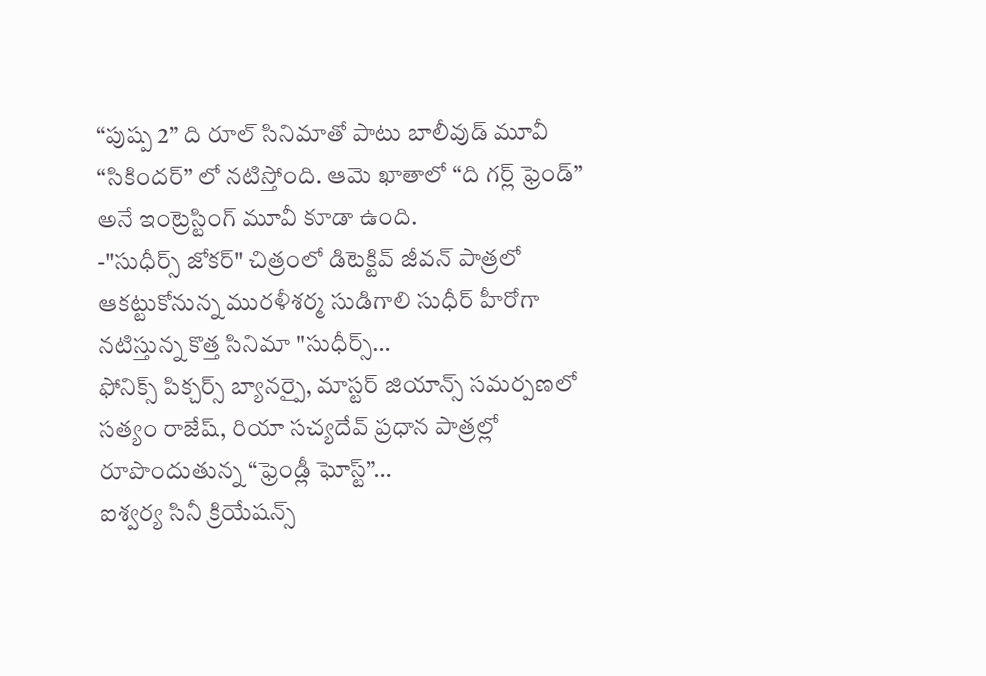“పుష్ప 2” ది రూల్ సినిమాతో పాటు బాలీవుడ్ మూవీ “సికిందర్” లో నటిస్తోంది. ఆమె ఖాతాలో “ది గర్ల్ ఫ్రెండ్” అనే ఇంట్రెస్టింగ్ మూవీ కూడా ఉంది.
-"సుధీర్స్ జోకర్" చిత్రంలో డిటెక్టివ్ జీవన్ పాత్రలో ఆకట్టుకోనున్న మురళీశర్మ సుడిగాలి సుధీర్ హీరోగా నటిస్తున్న కొత్త సినిమా "సుధీర్స్…
ఫోనిక్స్ పిక్చర్స్ బ్యానర్పై, మాస్టర్ జియాన్స్ సమర్పణలో సత్యం రాజేష్, రియా సచ్యదేవ్ ప్రధాన పాత్రల్లో రూపొందుతున్న “ఫ్రెండ్లీ ఘోస్ట్”…
ఐశ్వర్య సినీ క్రియేషన్స్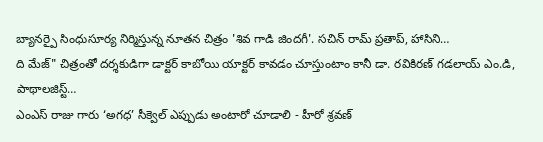బ్యానర్పై సింధుసూర్య నిర్మిస్తున్న నూతన చిత్రం 'శివ గాడి జిందగీ'. సచిన్ రామ్ ప్రతాప్, హాసిని…
ది మేజ్" చిత్రంతో దర్శకుడిగా డాక్టర్ కాబోయి యాక్టర్ కావడం చూస్తుంటాం కానీ డా. రవికిరణ్ గడలాయ్ ఎం.డి, పాథాలజిస్ట్…
ఎంఎస్ రాజు గారు ‘అగధ’ సీక్వెల్ ఎప్పుడు అంటారో చూడాలి - హీరో శ్రవణ్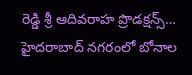రెడ్డి శ్రీ ఆదివరాహ ప్రొడక్షన్స్…
హైదరాబాద్ నగరంలో బోనాల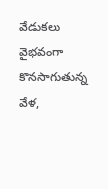వేడుకలు వైభవంగా కొనసాగుతున్న వేళ,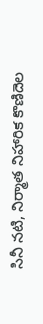సినీ నటి, నిర్మాత నిహారిక కొణిదెల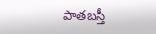పాతబస్తీ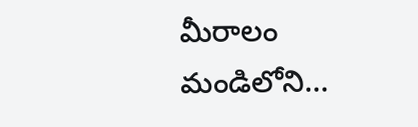మీరాలం మండిలోని…